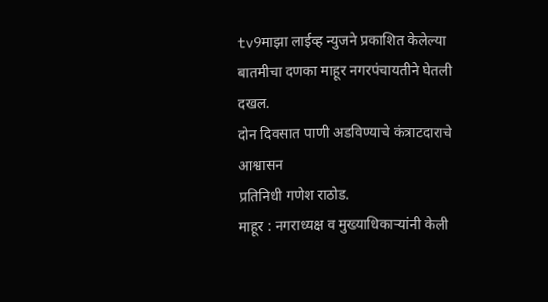tv9माझा लाईव्ह न्युजने प्रकाशित केलेल्या बातमीचा दणका माहूर नगरपंचायतीने घेतली दखल.
दोन दिवसात पाणी अडविण्याचे कंत्राटदाराचे आश्वासन
प्रतिनिधी गणेश राठोड.
माहूर : नगराध्यक्ष व मुख्याधिकाऱ्यांनी केली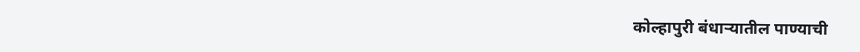कोल्हापुरी बंधाऱ्यातील पाण्याची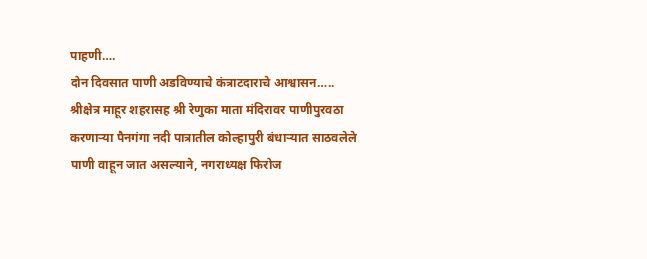पाहणी….
दोन दिवसात पाणी अडविण्याचे कंत्राटदाराचे आश्वासन…..
श्रीक्षेत्र माहूर शहरासह श्री रेणुका माता मंदिरावर पाणीपुरवठा करणाऱ्या पैनगंगा नदी पात्रातील कोल्हापुरी बंधाऱ्यात साठवलेले पाणी वाहून जात असल्याने, नगराध्यक्ष फिरोज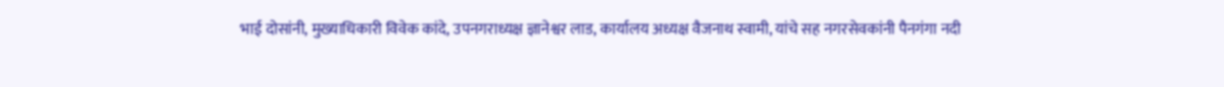भाई दोसांनी, मुख्याधिकारी विवेक कांदे, उपनगराध्यक्ष ज्ञानेश्वर लाड, कार्यालय अध्यक्ष वैजनाथ स्वामी, यांचे सह नगरसेवकांनी पैनगंगा नदी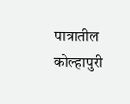पात्रातील कोल्हापुरी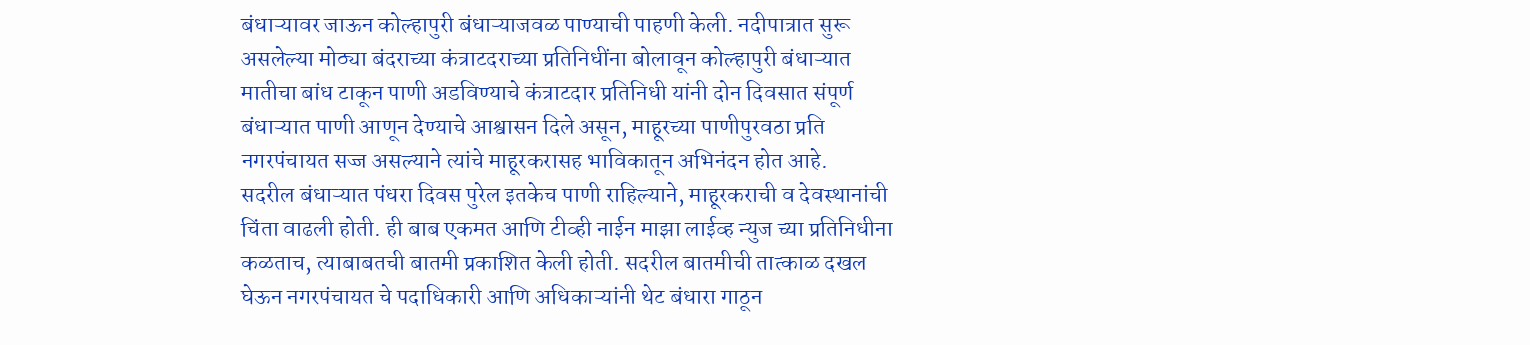बंधाऱ्यावर जाऊन कोल्हापुरी बंधाऱ्याजवळ पाण्याची पाहणी केली. नदीपात्रात सुरू असलेल्या मोठ्या बंदराच्या कंत्राटदराच्या प्रतिनिधींना बोलावून कोल्हापुरी बंधाऱ्यात मातीचा बांध टाकून पाणी अडविण्याचे कंत्राटदार प्रतिनिधी यांनी दोन दिवसात संपूर्ण बंधाऱ्यात पाणी आणून देण्याचे आश्वासन दिले असून, माहूरच्या पाणीपुरवठा प्रति नगरपंचायत सज्ज असल्याने त्यांचे माहूरकरासह भाविकातून अभिनंदन होत आहे.
सदरील बंधाऱ्यात पंधरा दिवस पुरेल इतकेच पाणी राहिल्याने, माहूरकराची व देवस्थानांची चिंता वाढली होती. ही बाब एकमत आणि टीव्ही नाईन माझा लाईव्ह न्युज च्या प्रतिनिधीना कळताच, त्याबाबतची बातमी प्रकाशित केली होती. सदरील बातमीची तात्काळ दखल घेऊन नगरपंचायत चे पदाधिकारी आणि अधिकाऱ्यांनी थेट बंधारा गाठून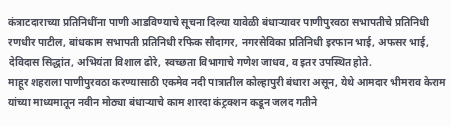कंत्राटदाराच्या प्रतिनिधींना पाणी आडविण्याचे सूचना दिल्या यावेळी बंधाऱ्यावर पाणीपुरवठा सभापतीचे प्रतिनिधी रणधीर पाटील, बांधकाम सभापती प्रतिनिधी रफिक सौदागर, नगरसेविका प्रतिनिधी इरफान भाई, अफसर भाई, देविदास सिद्धांत, अभियंता विशाल ढोरे, स्वच्छता विभागाचे गणेश जाधव, व इतर उपस्थित होते.
माहूर शहराला पाणीपुरवठा करण्यासाठी एकमेव नदी पात्रातील कोल्हापुरी बंधारा असून, येथे आमदार भीमराव केराम यांच्या माध्यमातून नवीन मोठ्या बंधाऱ्याचे काम शारदा कंट्रक्शन कडून जलद गतीने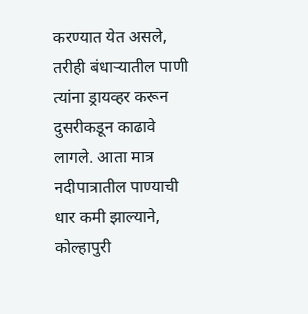करण्यात येत असले, तरीही बंधाऱ्यातील पाणी त्यांना ड्रायव्हर करून दुसरीकडून काढावे लागले. आता मात्र नदीपात्रातील पाण्याची धार कमी झाल्याने, कोल्हापुरी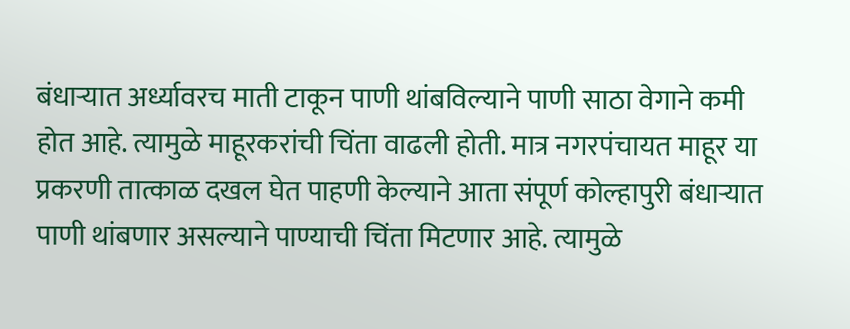बंधाऱ्यात अर्ध्यावरच माती टाकून पाणी थांबविल्याने पाणी साठा वेगाने कमी होत आहे. त्यामुळे माहूरकरांची चिंता वाढली होती. मात्र नगरपंचायत माहूर या प्रकरणी तात्काळ दखल घेत पाहणी केल्याने आता संपूर्ण कोल्हापुरी बंधाऱ्यात पाणी थांबणार असल्याने पाण्याची चिंता मिटणार आहे. त्यामुळे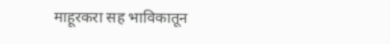माहूरकरा सह भाविकातून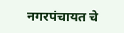नगरपंचायत चे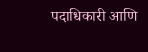पदाधिकारी आणि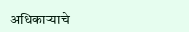अधिकाऱ्याचे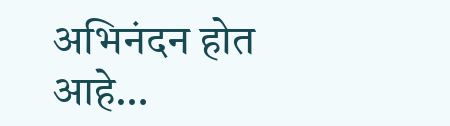अभिनंदन होत आहे…